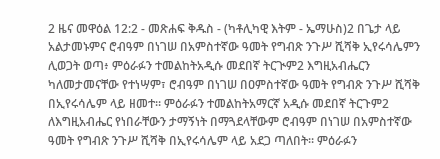2 ዜና መዋዕል 12:2 - መጽሐፍ ቅዱስ - (ካቶሊካዊ እትም - ኤማሁስ)2 በጌታ ላይ አልታመኑምና ሮብዓም በነገሠ በአምስተኛው ዓመት የግብጽ ንጉሥ ሺሻቅ ኢየሩሳሌምን ሊወጋት ወጣ፥ ምዕራፉን ተመልከትአዲሱ መደበኛ ትርጒም2 እግዚአብሔርን ካለመታመናቸው የተነሣም፣ ሮብዓም በነገሠ በዐምስተኛው ዓመት የግብጽ ንጉሥ ሺሻቅ በኢየሩሳሌም ላይ ዘመተ። ምዕራፉን ተመልከትአማርኛ አዲሱ መደበኛ ትርጉም2 ለእግዚአብሔር የነበራቸውን ታማኝነት በማጓደላቸውም ሮብዓም በነገሠ በአምስተኛው ዓመት የግብጽ ንጉሥ ሺሻቅ በኢየሩሳሌም ላይ አደጋ ጣለበት። ምዕራፉን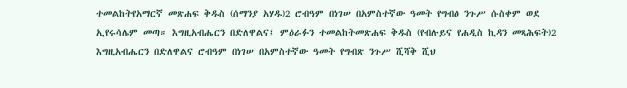ተመልከትየአማርኛ መጽሐፍ ቅዱስ (ሰማንያ አሃዱ)2 ሮብዓም በነገሠ በአምስተኛው ዓመት የግብፅ ንጉሥ ሱስቀም ወደ ኢየሩሳሌም መጣ። እግዚአብሔርን በድለዋልና፤ ምዕራፉን ተመልከትመጽሐፍ ቅዱስ (የብሉይና የሐዲስ ኪዳን መጻሕፍት)2 እግዚአብሔርን በድለዋልና ሮብዓም በነገሠ በአምስተኛው ዓመት የግብጽ ንጉሥ ሺሻቅ ሺህ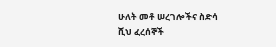ሁለት መቶ ሠረገሎችና ስድሳ ሺህ ፈረሰኞች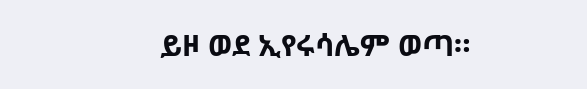ይዞ ወደ ኢየሩሳሌም ወጣ።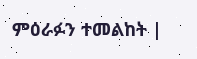ምዕራፉን ተመልከት |